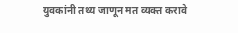युवकांनी तथ्य जाणून मत व्यक्त करावे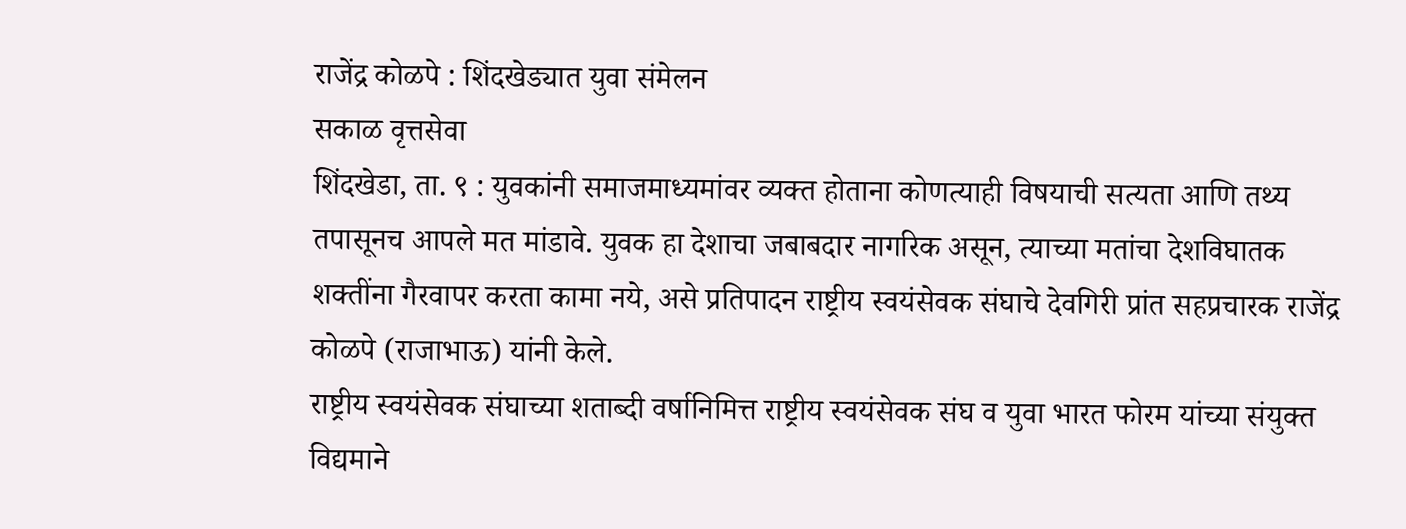राजेंद्र कोळपे : शिंदखेड्यात युवा संमेलन
सकाळ वृत्तसेवा
शिंदखेडा, ता. ९ : युवकांनी समाजमाध्यमांवर व्यक्त होताना कोणत्याही विषयाची सत्यता आणि तथ्य तपासूनच आपले मत मांडावे. युवक हा देशाचा जबाबदार नागरिक असून, त्याच्या मतांचा देशविघातक शक्तींना गैरवापर करता कामा नये, असे प्रतिपादन राष्ट्रीय स्वयंसेवक संघाचे देवगिरी प्रांत सहप्रचारक राजेंद्र कोळपे (राजाभाऊ) यांनी केले.
राष्ट्रीय स्वयंसेवक संघाच्या शताब्दी वर्षानिमित्त राष्ट्रीय स्वयंसेवक संघ व युवा भारत फोरम यांच्या संयुक्त विद्यमाने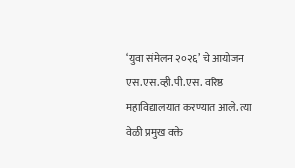‘युवा संमेलन २०२६’ चे आयोजन एस.एस.व्ही.पी.एस. वरिष्ठ महाविद्यालयात करण्यात आले. त्या वेळी प्रमुख वक्ते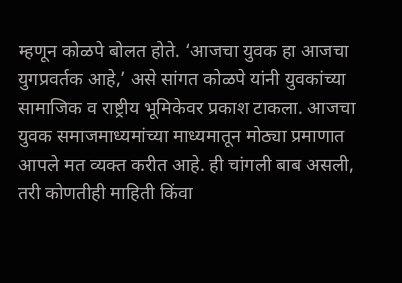म्हणून कोळपे बोलत होते. ‘आजचा युवक हा आजचा युगप्रवर्तक आहे,’ असे सांगत कोळपे यांनी युवकांच्या सामाजिक व राष्ट्रीय भूमिकेवर प्रकाश टाकला. आजचा युवक समाजमाध्यमांच्या माध्यमातून मोठ्या प्रमाणात आपले मत व्यक्त करीत आहे. ही चांगली बाब असली, तरी कोणतीही माहिती किंवा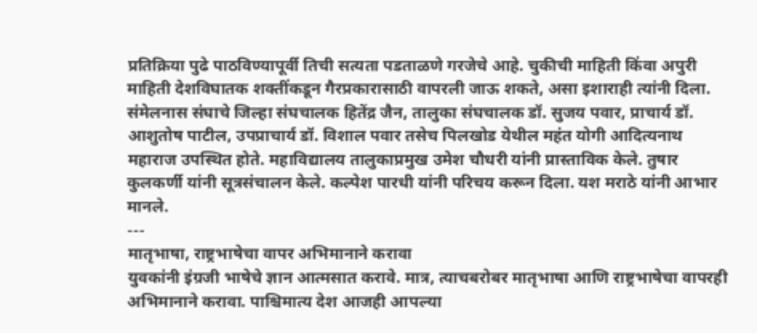प्रतिक्रिया पुढे पाठविण्यापूर्वी तिची सत्यता पडताळणे गरजेचे आहे. चुकीची माहिती किंवा अपुरी माहिती देशविघातक शक्तींकडून गैरप्रकारासाठी वापरली जाऊ शकते, असा इशाराही त्यांनी दिला.
संमेलनास संघाचे जिल्हा संघचालक हितेंद्र जैन, तालुका संघचालक डॉ. सुजय पवार, प्राचार्य डॉ. आशुतोष पाटील, उपप्राचार्य डॉ. विशाल पवार तसेच पिलखोड येथील महंत योगी आदित्यनाथ महाराज उपस्थित होते. महाविद्यालय तालुकाप्रमुख उमेश चौधरी यांनी प्रास्ताविक केले. तुषार कुलकर्णी यांनी सूत्रसंचालन केले. कल्पेश पारधी यांनी परिचय करून दिला. यश मराठे यांनी आभार मानले.
---
मातृभाषा, राष्ट्रभाषेचा वापर अभिमानाने करावा
युवकांनी इंग्रजी भाषेचे ज्ञान आत्मसात करावे. मात्र, त्याचबरोबर मातृभाषा आणि राष्ट्रभाषेचा वापरही अभिमानाने करावा. पाश्चिमात्य देश आजही आपल्या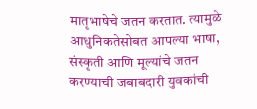मातृभाषेचे जतन करतात. त्यामुळे आधुनिकतेसोबत आपल्या भाषा, संस्कृती आणि मूल्यांचे जतन करण्याची जबाबदारी युवकांची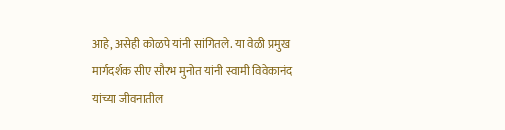आहे, असेही कोळपे यांनी सांगितले. या वेळी प्रमुख मार्गदर्शक सीए सौरभ मुनोत यांनी स्वामी विवेकानंद यांच्या जीवनातील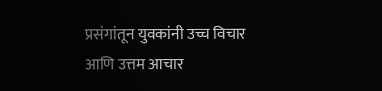प्रसंगांतून युवकांनी उच्च विचार आणि उत्तम आचार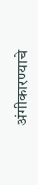अंगीकारण्याचे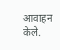आवाहन केले.